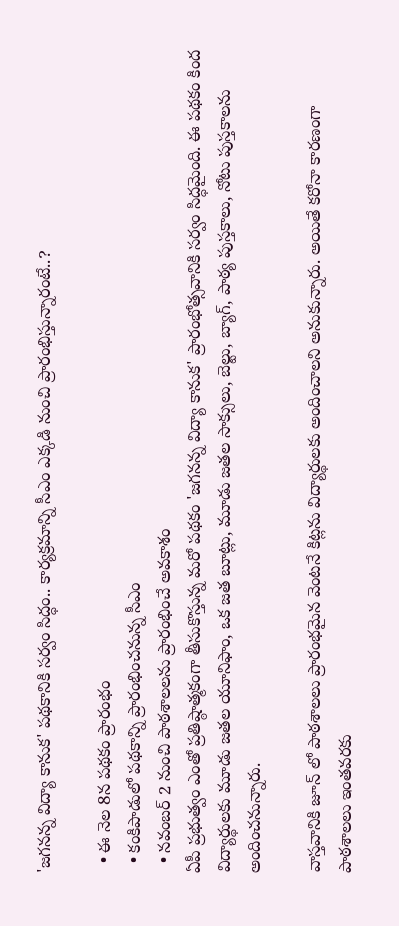'జగనన్న విద్యా కానుక' పథకానికి సర్వం సిద్ధం.. కార్యక్రమాన్ని సీఎం ఎక్కడి నుంచి ప్రారంభిస్తున్నారంటే..?

  • ఈ నెల 8న పథకం ప్రారంభం
  • కంకిపాడులో పథకాన్ని ప్రారంభించనున్న సీఎం
  • నవంబర్ 2 నుంచి పాఠశాలలను ప్రారంభించే అవకాశం
ఏపీ ప్రభుత్వం ఎంతో ప్రతిష్ఠాత్మకంగా తీసుకొస్తున్న మరో పథకం 'జగనన్న విద్యా కానుక' ప్రారంభోత్సవానికి సర్వం సిద్ధమైంది. ఈ పథకం కింద విద్యార్థులకు మూడు జతల యూనిఫాం, ఒక జత బూట్లు, మూడు జతల సాక్సులు, బెల్టు, బ్యాగ్, పాఠ్య పుస్తకాలు, నోటు పుస్తకాలను అందించనున్నారు.

వాస్తవానికి జూన్ లో పాఠశాలలు ప్రారంభమైన వెంటనే కిట్లను విద్యార్థులకు అందించాలని అనుకున్నారు. అయితే కరోనా కారణంగా పాఠశాలలు ఇంతవరకు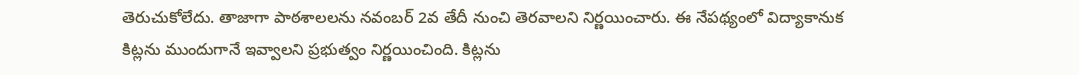తెరుచుకోలేదు. తాజాగా పాఠశాలలను నవంబర్ 2వ తేదీ నుంచి తెరవాలని నిర్ణయించారు. ఈ నేపథ్యంలో విద్యాకానుక కిట్లను ముందుగానే ఇవ్వాలని ప్రభుత్వం నిర్ణయించింది. కిట్లను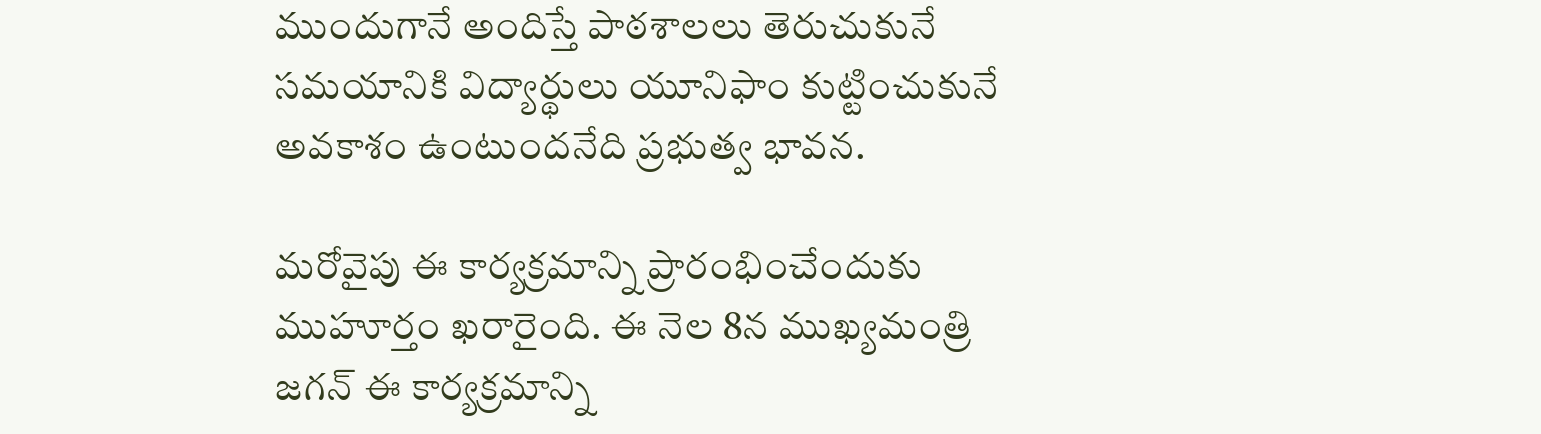ముందుగానే అందిస్తే పాఠశాలలు తెరుచుకునే సమయానికి విద్యార్థులు యూనిఫాం కుట్టించుకునే అవకాశం ఉంటుందనేది ప్రభుత్వ భావన.

మరోవైపు ఈ కార్యక్రమాన్ని ప్రారంభించేందుకు ముహూర్తం ఖరారైంది. ఈ నెల 8న ముఖ్యమంత్రి జగన్ ఈ కార్యక్రమాన్ని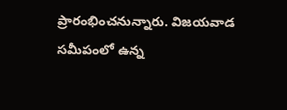ప్రారంభించనున్నారు. విజయవాడ సమీపంలో ఉన్న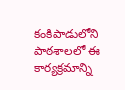కంకిపాడులోని పాఠశాలలో ఈ కార్యక్రమాన్ని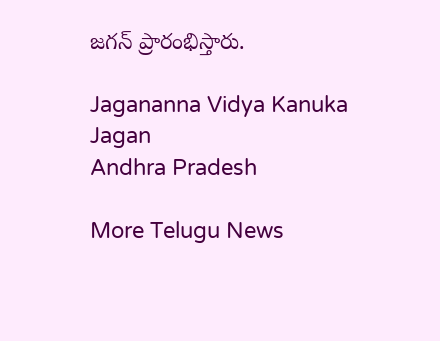జగన్ ప్రారంభిస్తారు.

Jagananna Vidya Kanuka
Jagan
Andhra Pradesh

More Telugu News